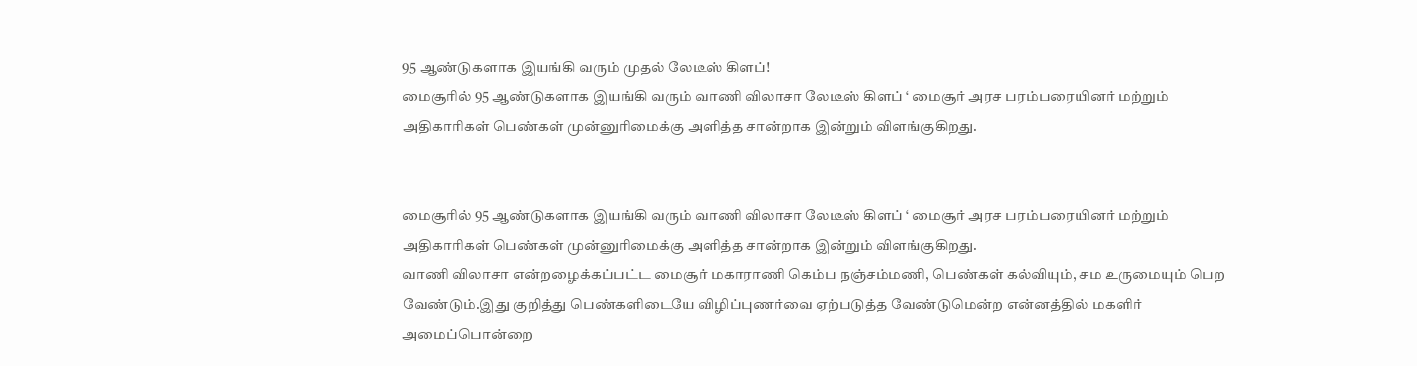95 ஆண்டுகளாக இயங்கி வரும் முதல் லேடீஸ் கிளப்!
மைசூரில் 95 ஆண்டுகளாக இயங்கி வரும் வாணி விலாசா லேடீஸ் கிளப் ‘ மைசூர் அரச பரம்பரையினர் மற்றும் அதிகாரிகள் பெண்கள் முன்னுரிமைக்கு அளித்த சான்றாக இன்றும் விளங்குகிறது.


மைசூரில் 95 ஆண்டுகளாக இயங்கி வரும் வாணி விலாசா லேடீஸ் கிளப் ‘ மைசூர் அரச பரம்பரையினர் மற்றும் அதிகாரிகள் பெண்கள் முன்னுரிமைக்கு அளித்த சான்றாக இன்றும் விளங்குகிறது.
வாணி விலாசா என்றழைக்கப்பட்ட மைசூர் மகாராணி கெம்ப நஞ்சம்மணி, பெண்கள் கல்வியும், சம உருமையும் பெற வேண்டும்.இது குறித்து பெண்களிடையே விழிப்புணர்வை ஏற்படுத்த வேண்டுமென்ற என்னத்தில் மகளிர் அமைப்பொன்றை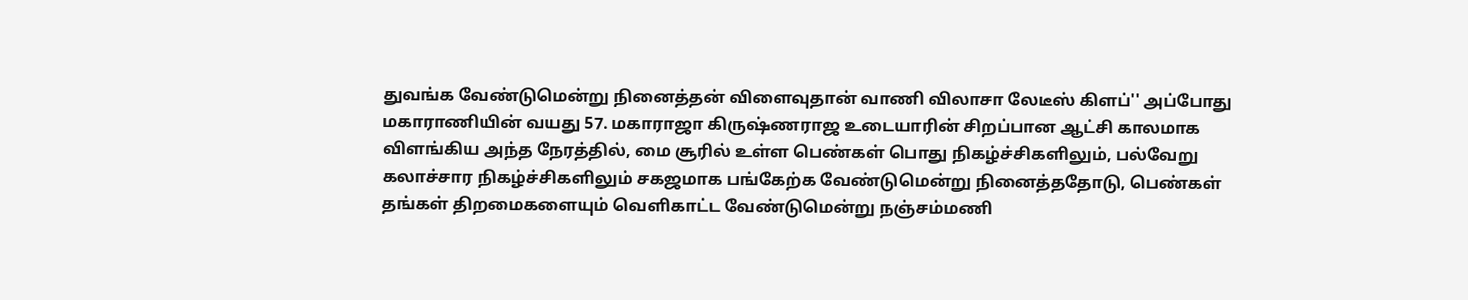துவங்க வேண்டுமென்று நினைத்தன் விளைவுதான் வாணி விலாசா லேடீஸ் கிளப்'' அப்போது மகாராணியின் வயது 57. மகாராஜா கிருஷ்ணராஜ உடையாரின் சிறப்பான ஆட்சி காலமாக விளங்கிய அந்த நேரத்தில், மை சூரில் உள்ள பெண்கள் பொது நிகழ்ச்சிகளிலும், பல்வேறு கலாச்சார நிகழ்ச்சிகளிலும் சகஜமாக பங்கேற்க வேண்டுமென்று நினைத்ததோடு, பெண்கள் தங்கள் திறமைகளையும் வெளிகாட்ட வேண்டுமென்று நஞ்சம்மணி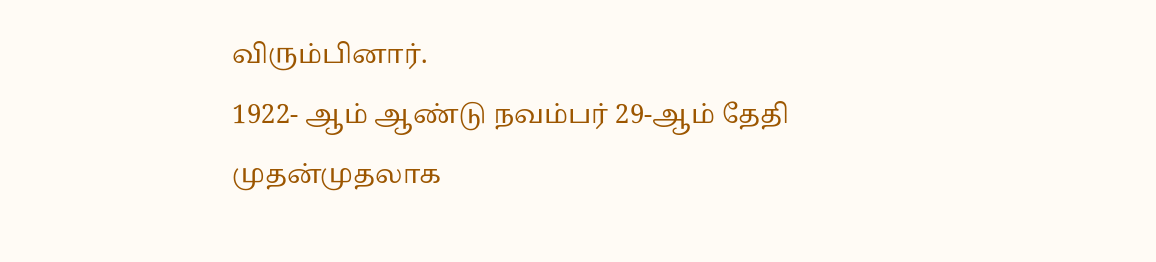விரும்பினார்.
1922- ஆம் ஆண்டு நவம்பர் 29-ஆம் தேதி முதன்முதலாக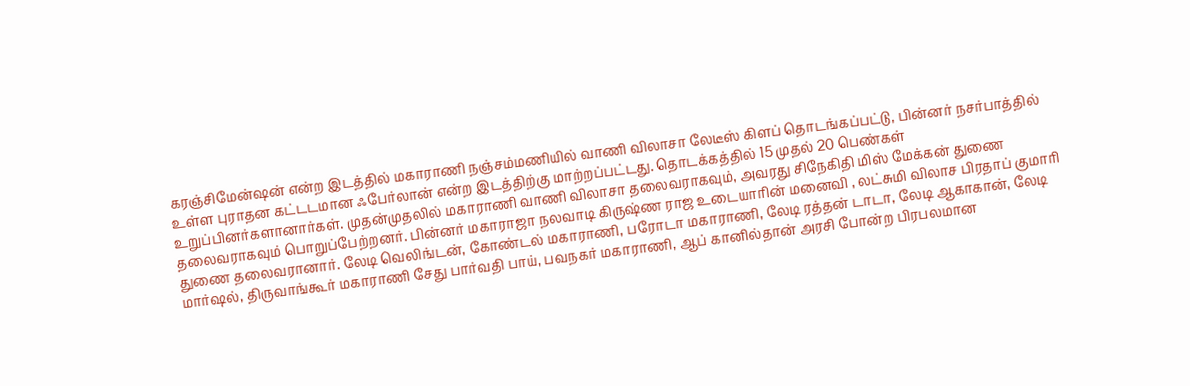கரஞ்சிமேன்ஷன் என்ற இடத்தில் மகாராணி நஞ்சம்மணியில் வாணி விலாசா லேடீஸ் கிளப் தொடங்கப்பட்டு, பின்னர் நசர்பாத்தில் உள்ள புராதன கட்டடமான ஃபேர்லான் என்ற இடத்திற்கு மாற்றப்பட்டது. தொடக்கத்தில் 15 முதல் 20 பெண்கள் உறுப்பினர்களானார்கள். முதன்முதலில் மகாராணி வாணி விலாசா தலைவராகவும், அவரது சிநேகிதி மிஸ் மேக்கன் துணை தலைவராகவும் பொறுப்பேற்றனர். பின்னர் மகாராஜா நலவாடி கிருஷ்ண ராஜ உடையாரின் மனைவி , லட்சுமி விலாச பிரதாப் குமாரி துணை தலைவரானார். லேடி வெலிங்டன், கோண்டல் மகாராணி, பரோடா மகாராணி, லேடி ரத்தன் டாடா, லேடி ஆகாகான், லேடி மார்ஷல், திருவாங்கூர் மகாராணி சேது பார்வதி பாய், பவநகர் மகாராணி, ஆப் கானில்தான் அரசி போன்ற பிரபலமான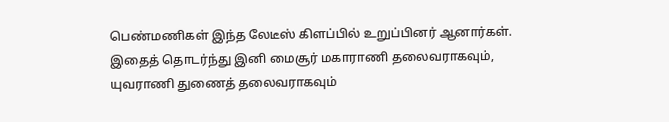பெண்மணிகள் இந்த லேடீஸ் கிளப்பில் உறுப்பினர் ஆனார்கள். இதைத் தொடர்ந்து இனி மைசூர் மகாராணி தலைவராகவும், யுவராணி துணைத் தலைவராகவும்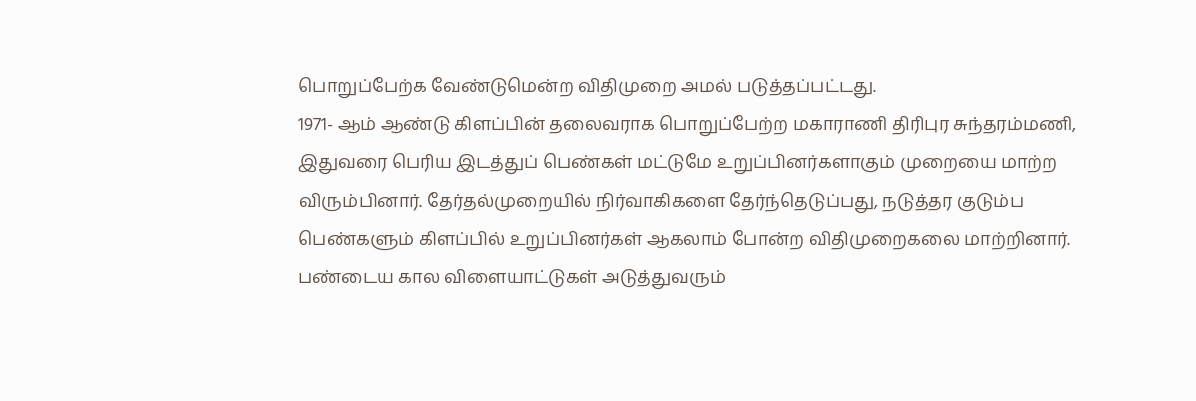பொறுப்பேற்க வேண்டுமென்ற விதிமுறை அமல் படுத்தப்பட்டது.
1971- ஆம் ஆண்டு கிளப்பின் தலைவராக பொறுப்பேற்ற மகாராணி திரிபுர சுந்தரம்மணி, இதுவரை பெரிய இடத்துப் பெண்கள் மட்டுமே உறுப்பினர்களாகும் முறையை மாற்ற விரும்பினார். தேர்தல்முறையில் நிர்வாகிகளை தேர்ந்தெடுப்பது, நடுத்தர குடும்ப பெண்களும் கிளப்பில் உறுப்பினர்கள் ஆகலாம் போன்ற விதிமுறைகலை மாற்றினார். பண்டைய கால விளையாட்டுகள் அடுத்துவரும்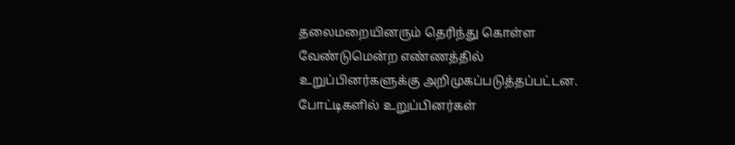தலைமறையினரும் தெரிந்து கொள்ள வேண்டுமென்ற எண்ணத்தில் உறுப்பினர்களுக்கு அறிமுகப்படுத்தப்பட்டன. போட்டிகளில் உறுப்பினர்கள்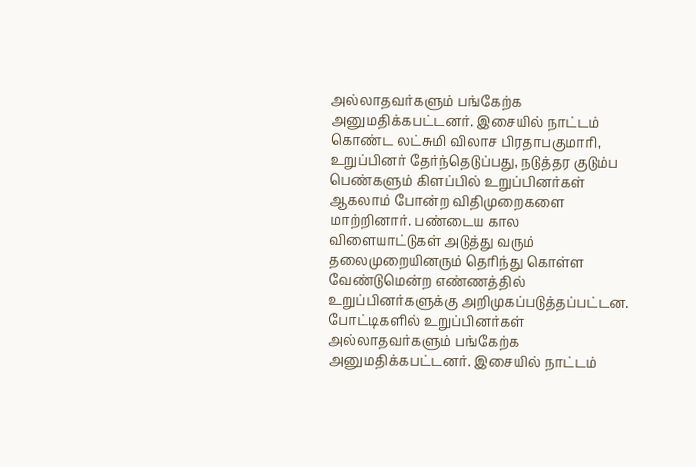அல்லாதவர்களும் பங்கேற்க அனுமதிக்கபட்டனர். இசையில் நாட்டம் கொண்ட லட்சுமி விலாச பிரதாபகுமாரி, உறுப்பினர் தேர்ந்தெடுப்பது, நடுத்தர குடும்ப பெண்களும் கிளப்பில் உறுப்பினர்கள் ஆகலாம் போன்ற விதிமுறைகளை மாற்றினார். பண்டைய கால விளையாட்டுகள் அடுத்து வரும் தலைமுறையினரும் தெரிந்து கொள்ள வேண்டுமென்ற எண்ணத்தில் உறுப்பினர்களுக்கு அறிமுகப்படுத்தப்பட்டன. போட்டிகளில் உறுப்பினர்கள் அல்லாதவர்களும் பங்கேற்க அனுமதிக்கபட்டனர். இசையில் நாட்டம்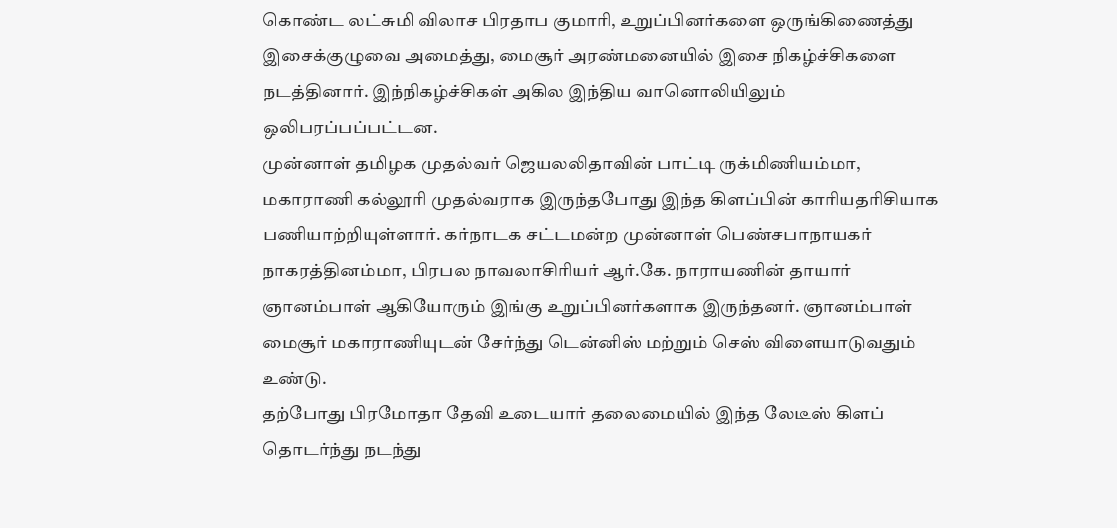கொண்ட லட்சுமி விலாச பிரதாப குமாரி, உறுப்பினர்களை ஒருங்கிணைத்து இசைக்குழுவை அமைத்து, மைசூர் அரண்மனையில் இசை நிகழ்ச்சிகளை நடத்தினார். இந்நிகழ்ச்சிகள் அகில இந்திய வானொலியிலும் ஒலிபரப்பப்பட்டன.
முன்னாள் தமிழக முதல்வர் ஜெயலலிதாவின் பாட்டி ருக்மிணியம்மா, மகாராணி கல்லூரி முதல்வராக இருந்தபோது இந்த கிளப்பின் காரியதரிசியாக பணியாற்றியுள்ளார். கர்நாடக சட்டமன்ற முன்னாள் பெண்சபாநாயகர் நாகரத்தினம்மா, பிரபல நாவலாசிரியர் ஆர்.கே. நாராயணின் தாயார் ஞானம்பாள் ஆகியோரும் இங்கு உறுப்பினர்களாக இருந்தனர். ஞானம்பாள் மைசூர் மகாராணியுடன் சேர்ந்து டென்னிஸ் மற்றும் செஸ் விளையாடுவதும் உண்டு.
தற்போது பிரமோதா தேவி உடையார் தலைமையில் இந்த லேடீஸ் கிளப் தொடர்ந்து நடந்து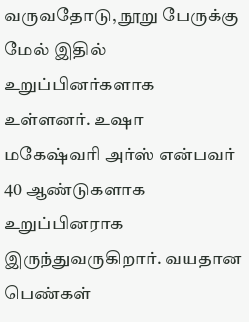வருவதோடு, நூறு பேருக்கு மேல் இதில் உறுப்பினர்களாக உள்ளனர். உஷா மகேஷ்வரி அர்ஸ் என்பவர் 40 ஆண்டுகளாக உறுப்பினராக இருந்துவருகிறார். வயதான பெண்கள்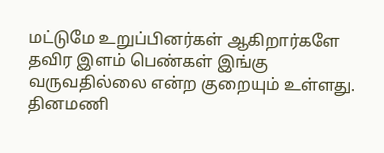மட்டுமே உறுப்பினர்கள் ஆகிறார்களே தவிர இளம் பெண்கள் இங்கு வருவதில்லை என்ற குறையும் உள்ளது.
தினமணி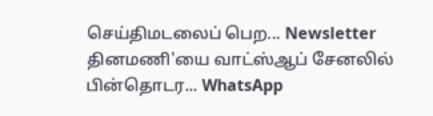செய்திமடலைப் பெற... Newsletter
தினமணி'யை வாட்ஸ்ஆப் சேனலில் பின்தொடர... WhatsApp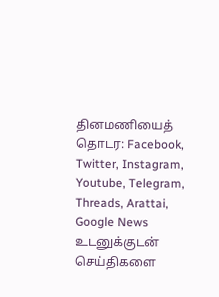தினமணியைத் தொடர: Facebook, Twitter, Instagram, Youtube, Telegram, Threads, Arattai, Google News
உடனுக்குடன் செய்திகளை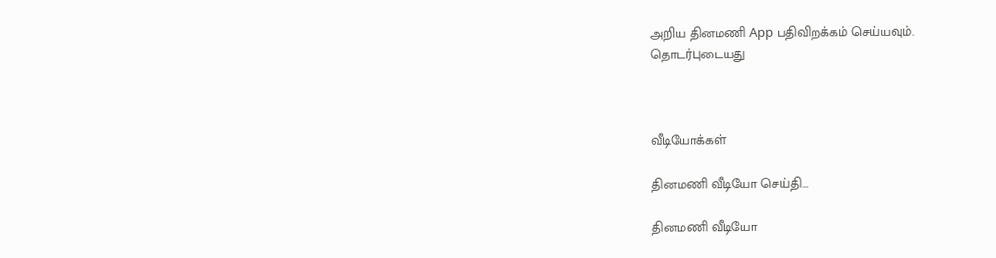அறிய தினமணி App பதிவிறக்கம் செய்யவும்.
தொடர்புடையது



வீடியோக்கள்

தினமணி வீடியோ செய்தி...

தினமணி வீடியோ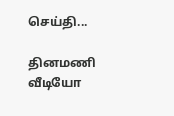செய்தி...

தினமணி வீடியோ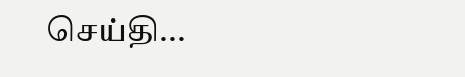செய்தி...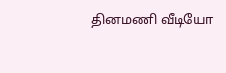தினமணி வீடியோ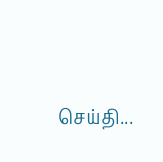செய்தி...